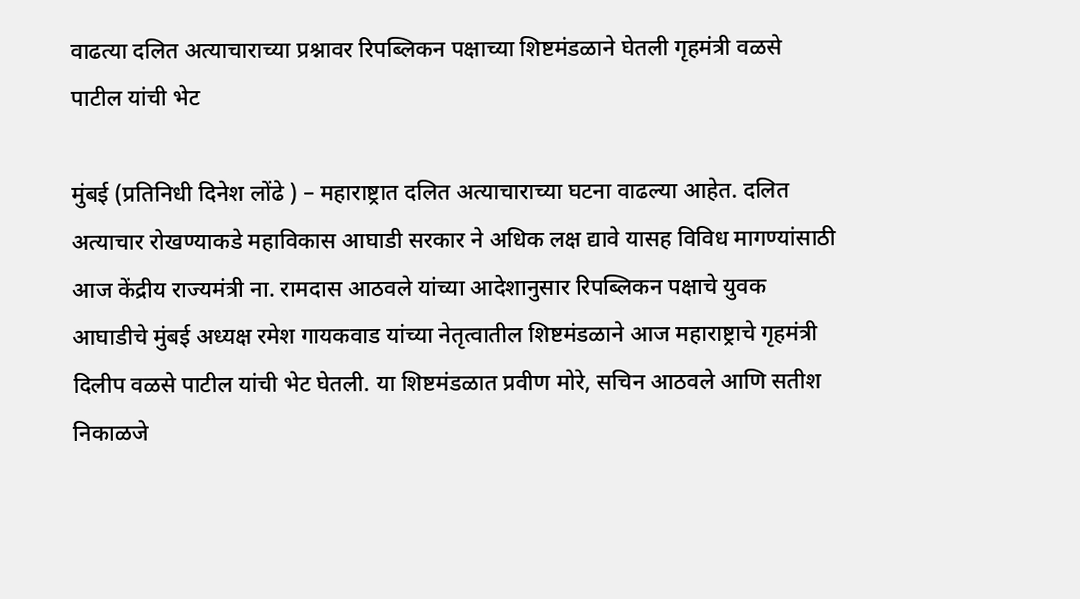वाढत्या दलित अत्याचाराच्या प्रश्नावर रिपब्लिकन पक्षाच्या शिष्टमंडळाने घेतली गृहमंत्री वळसे पाटील यांची भेट

मुंबई (प्रतिनिधी दिनेश लोंढे ) – महाराष्ट्रात दलित अत्याचाराच्या घटना वाढल्या आहेत. दलित अत्याचार रोखण्याकडे महाविकास आघाडी सरकार ने अधिक लक्ष द्यावे यासह विविध मागण्यांसाठी आज केंद्रीय राज्यमंत्री ना. रामदास आठवले यांच्या आदेशानुसार रिपब्लिकन पक्षाचे युवक आघाडीचे मुंबई अध्यक्ष रमेश गायकवाड यांच्या नेतृत्वातील शिष्टमंडळाने आज महाराष्ट्राचे गृहमंत्री दिलीप वळसे पाटील यांची भेट घेतली. या शिष्टमंडळात प्रवीण मोरे, सचिन आठवले आणि सतीश निकाळजे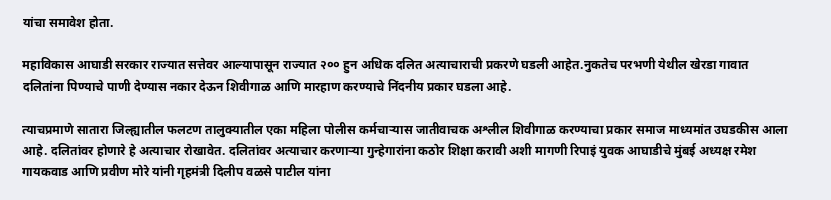यांचा समावेश होता.

महाविकास आघाडी सरकार राज्यात सत्तेवर आल्यापासून राज्यात २०० हुन अधिक दलित अत्याचाराची प्रकरणे घडली आहेत.नुकतेच परभणी येथील खेरडा गावात दलितांना पिण्याचे पाणी देण्यास नकार देऊन शिवीगाळ आणि मारहाण करण्याचे निंदनीय प्रकार घडला आहे.

त्याचप्रमाणे सातारा जिल्ह्यातील फलटण तालुक्यातील एका महिला पोलीस कर्मचाऱ्यास जातीवाचक अश्लील शिवीगाळ करण्याचा प्रकार समाज माध्यमांत उघडकीस आला आहे. दलितांवर होणारे हे अत्याचार रोखावेत. दलितांवर अत्याचार करणाऱ्या गुन्हेगारांना कठोर शिक्षा करावी अशी मागणी रिपाइं युवक आघाडीचे मुंबई अध्यक्ष रमेश गायकवाड आणि प्रवीण मोरे यांनी गृहमंत्री दिलीप वळसे पाटील यांना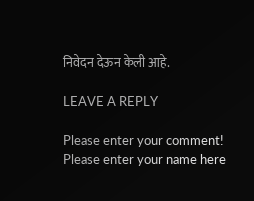निवेदन देऊन केली आहे.

LEAVE A REPLY

Please enter your comment!
Please enter your name here